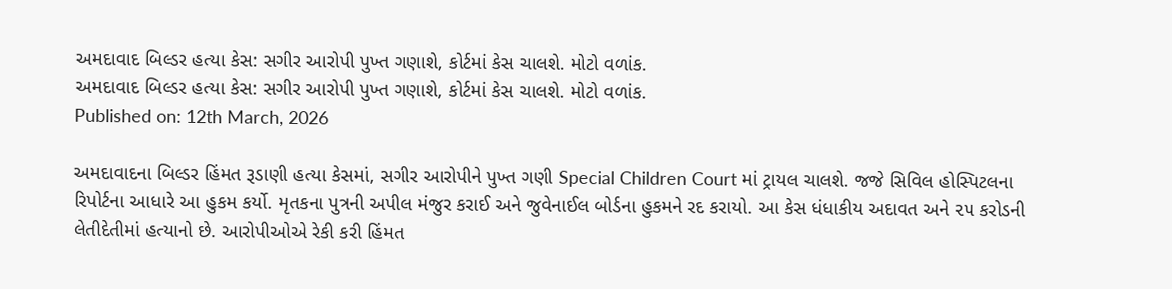અમદાવાદ બિલ્ડર હત્યા કેસ: સગીર આરોપી પુખ્ત ગણાશે, કોર્ટમાં કેસ ચાલશે. મોટો વળાંક.
અમદાવાદ બિલ્ડર હત્યા કેસ: સગીર આરોપી પુખ્ત ગણાશે, કોર્ટમાં કેસ ચાલશે. મોટો વળાંક.
Published on: 12th March, 2026

અમદાવાદના બિલ્ડર હિંમત રૂડાણી હત્યા કેસમાં, સગીર આરોપીને પુખ્ત ગણી Special Children Court માં ટ્રાયલ ચાલશે. જજે સિવિલ હોસ્પિટલના રિપોર્ટના આધારે આ હુકમ કર્યો. મૃતકના પુત્રની અપીલ મંજુર કરાઈ અને જુવેનાઈલ બોર્ડના હુકમને રદ કરાયો. આ કેસ ધંધાકીય અદાવત અને ૨૫ કરોડની લેતીદેતીમાં હત્યાનો છે. આરોપીઓએ રેકી કરી હિંમત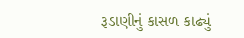રૂડાણીનું કાસળ કાઢ્યું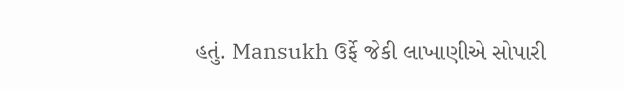હતું. Mansukh ઉર્ફે જેકી લાખાણીએ સોપારી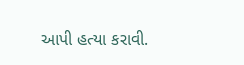આપી હત્યા કરાવી.